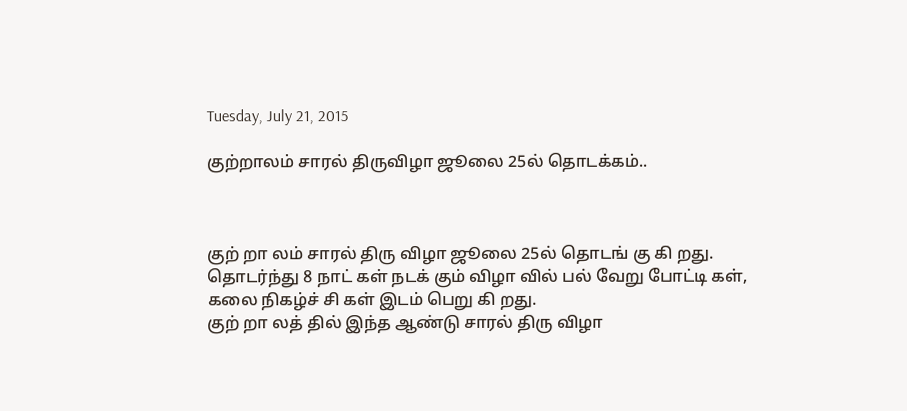Tuesday, July 21, 2015

குற்றாலம் சாரல் திருவிழா ஜூலை 25ல் தொடக்கம்..



குற் றா லம் சாரல் திரு விழா ஜூலை 25ல் தொடங் கு கி றது. தொடர்ந்து 8 நாட் கள் நடக் கும் விழா வில் பல் வேறு போட்டி கள், கலை நிகழ்ச் சி கள் இடம் பெறு கி றது.
குற் றா லத் தில் இந்த ஆண்டு சாரல் திரு விழா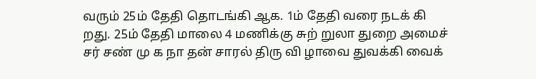வரும் 25ம் தேதி தொடங்கி ஆக. 1ம் தேதி வரை நடக் கி றது. 25ம் தேதி மாலை 4 மணிக்கு சுற் றுலா துறை அமைச் சர் சண் மு க நா தன் சாரல் திரு வி ழாவை துவக்கி வைக்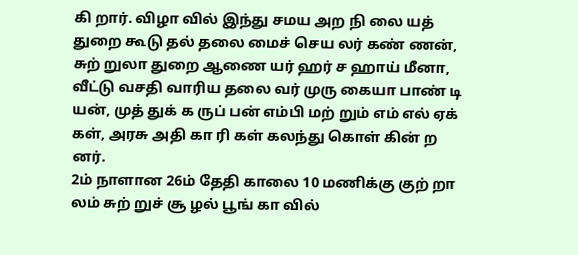கி றார். விழா வில் இந்து சமய அற நி லை யத் துறை கூடு தல் தலை மைச் செய லர் கண் ணன், சுற் றுலா துறை ஆணை யர் ஹர் ச ஹாய் மீனா, வீட்டு வசதி வாரிய தலை வர் முரு கையா பாண் டி யன், முத் துக் க ருப் பன் எம்பி மற் றும் எம் எல் ஏக் கள், அரசு அதி கா ரி கள் கலந்து கொள் கின் ற னர்.
2ம் நாளான 26ம் தேதி காலை 10 மணிக்கு குற் றா லம் சுற் றுச் சூ ழல் பூங் கா வில்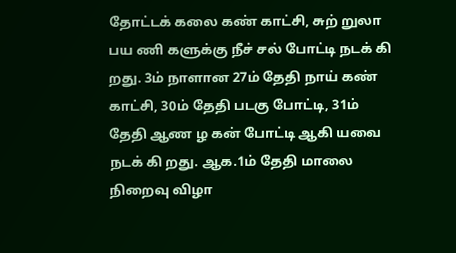தோட்டக் கலை கண் காட்சி, சுற் றுலா பய ணி களுக்கு நீச் சல் போட்டி நடக் கி றது. 3ம் நாளான 27ம் தேதி நாய் கண் காட்சி, 30ம் தேதி படகு போட்டி, 31ம் தேதி ஆண ழ கன் போட்டி ஆகி யவை நடக் கி றது. ஆக.1ம் தேதி மாலை நிறைவு விழா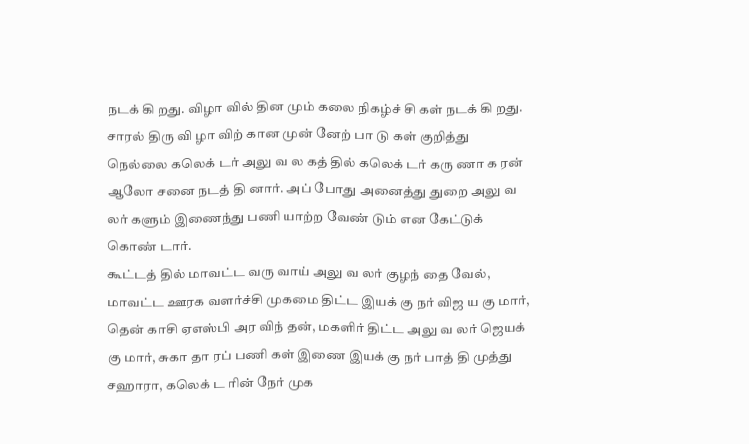நடக் கி றது. விழா வில் தின மும் கலை நிகழ்ச் சி கள் நடக் கி றது.
சாரல் திரு வி ழா விற் கான முன் னேற் பா டு கள் குறித்து நெல்லை கலெக் டர் அலு வ ல கத் தில் கலெக் டர் கரு ணா க ரன் ஆலோ சனை நடத் தி னார். அப் போது அனைத்து துறை அலு வ லர் களும் இணைந்து பணி யாற்ற வேண் டும் என கேட்டுக் கொண் டார்.
கூட்டத் தில் மாவட்ட வரு வாய் அலு வ லர் குழந் தை வேல், மாவட்ட ஊரக வளர்ச்சி முகமை திட்ட இயக் கு நர் விஜ ய கு மார், தென் காசி ஏஎஸ்பி அர விந் தன், மகளிர் திட்ட அலு வ லர் ஜெயக் கு மார், சுகா தா ரப் பணி கள் இணை இயக் கு நர் பாத் தி முத்து சஹாரா, கலெக் ட ரின் நேர் முக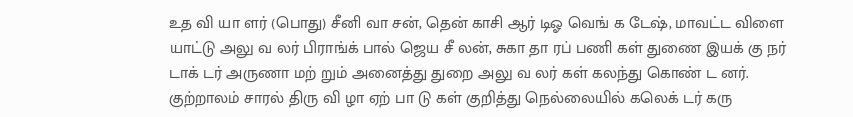உத வி யா ளர் (பொது) சீனி வா சன், தென் காசி ஆர் டிஓ வெங் க டேஷ், மாவட்ட விளை யாட்டு அலு வ லர் பிராங்க் பால் ஜெய சீ லன், சுகா தா ரப் பணி கள் துணை இயக் கு நர் டாக் டர் அருணா மற் றும் அனைத்து துறை அலு வ லர் கள் கலந்து கொண் ட னர்.
குற்றாலம் சாரல் திரு வி ழா ஏற் பா டு கள் குறித்து நெல்லையில் கலெக் டர் கரு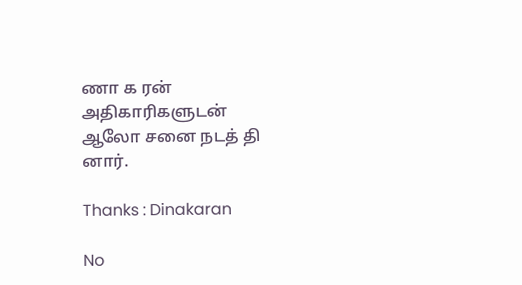ணா க ரன் அதிகாரிகளுடன் ஆலோ சனை நடத் தி னார்.

Thanks : Dinakaran

No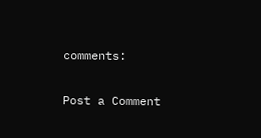comments:

Post a Comment